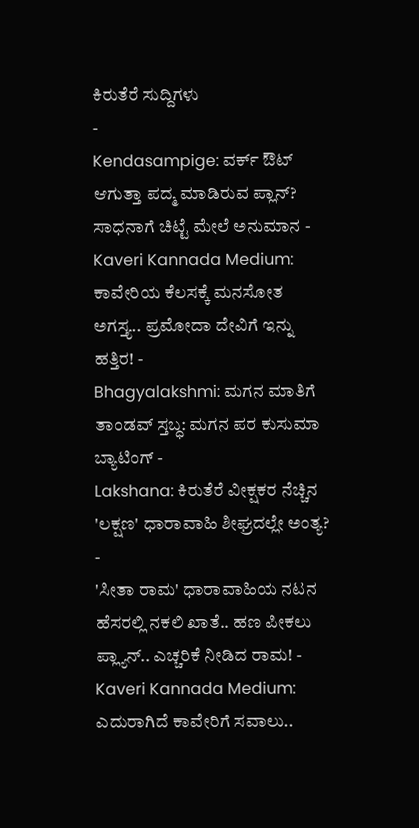ಕಿರುತೆರೆ ಸುದ್ದಿಗಳು
-
Kendasampige: ವರ್ಕ್ ಔಟ್ ಆಗುತ್ತಾ ಪದ್ಮ ಮಾಡಿರುವ ಪ್ಲಾನ್? ಸಾಧನಾಗೆ ಚಿಟ್ಟೆ ಮೇಲೆ ಅನುಮಾನ -
Kaveri Kannada Medium: ಕಾವೇರಿಯ ಕೆಲಸಕ್ಕೆ ಮನಸೋತ ಅಗಸ್ತ್ಯ.. ಪ್ರಮೋದಾ ದೇವಿಗೆ ಇನ್ನು ಹತ್ತಿರ! -
Bhagyalakshmi: ಮಗನ ಮಾತಿಗೆ ತಾಂಡವ್ ಸ್ತಬ್ಧ: ಮಗನ ಪರ ಕುಸುಮಾ ಬ್ಯಾಟಿಂಗ್ -
Lakshana: ಕಿರುತೆರೆ ವೀಕ್ಷಕರ ನೆಚ್ಚಿನ 'ಲಕ್ಷಣ' ಧಾರಾವಾಹಿ ಶೀಘ್ರದಲ್ಲೇ ಅಂತ್ಯ? -
'ಸೀತಾ ರಾಮ' ಧಾರಾವಾಹಿಯ ನಟನ ಹೆಸರಲ್ಲಿ ನಕಲಿ ಖಾತೆ.. ಹಣ ಪೀಕಲು ಪ್ಲ್ಯಾನ್.. ಎಚ್ಚರಿಕೆ ನೀಡಿದ ರಾಮ! -
Kaveri Kannada Medium: ಎದುರಾಗಿದೆ ಕಾವೇರಿಗೆ ಸವಾಲು..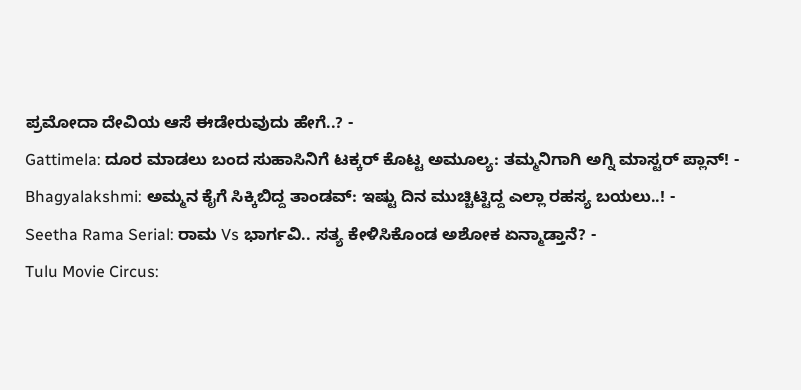ಪ್ರಮೋದಾ ದೇವಿಯ ಆಸೆ ಈಡೇರುವುದು ಹೇಗೆ..? -
Gattimela: ದೂರ ಮಾಡಲು ಬಂದ ಸುಹಾಸಿನಿಗೆ ಟಕ್ಕರ್ ಕೊಟ್ಟ ಅಮೂಲ್ಯ: ತಮ್ಮನಿಗಾಗಿ ಅಗ್ನಿ ಮಾಸ್ಟರ್ ಪ್ಲಾನ್! -
Bhagyalakshmi: ಅಮ್ಮನ ಕೈಗೆ ಸಿಕ್ಕಿಬಿದ್ದ ತಾಂಡವ್: ಇಷ್ಟು ದಿನ ಮುಚ್ಚಿಟ್ಟಿದ್ದ ಎಲ್ಲಾ ರಹಸ್ಯ ಬಯಲು..! -
Seetha Rama Serial: ರಾಮ Vs ಭಾರ್ಗವಿ.. ಸತ್ಯ ಕೇಳಿಸಿಕೊಂಡ ಅಶೋಕ ಏನ್ಮಾಡ್ತಾನೆ? -
Tulu Movie Circus: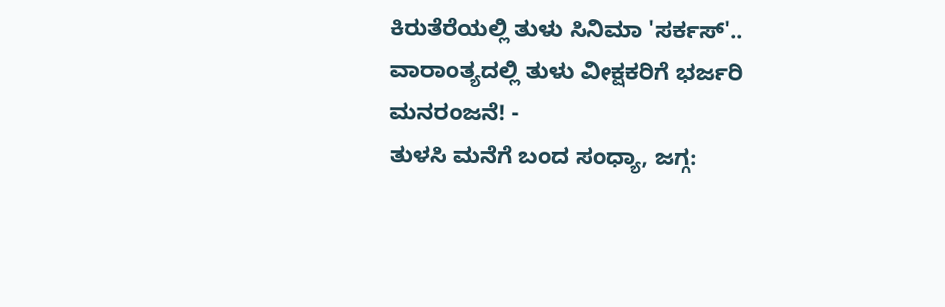ಕಿರುತೆರೆಯಲ್ಲಿ ತುಳು ಸಿನಿಮಾ 'ಸರ್ಕಸ್'.. ವಾರಾಂತ್ಯದಲ್ಲಿ ತುಳು ವೀಕ್ಷಕರಿಗೆ ಭರ್ಜರಿ ಮನರಂಜನೆ! -
ತುಳಸಿ ಮನೆಗೆ ಬಂದ ಸಂಧ್ಯಾ, ಜಗ್ಗ: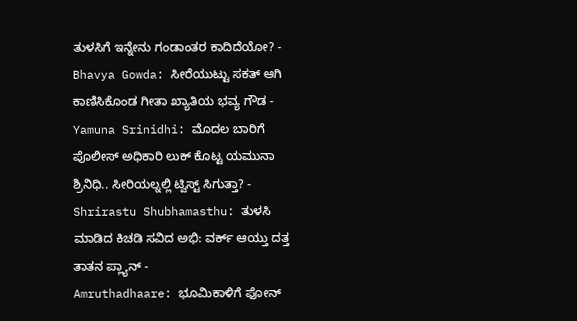ತುಳಸಿಗೆ ಇನ್ನೇನು ಗಂಡಾಂತರ ಕಾದಿದೆಯೋ? -
Bhavya Gowda: ಸೀರೆಯುಟ್ಟು ಸಕತ್ ಆಗಿ ಕಾಣಿಸಿಕೊಂಡ ಗೀತಾ ಖ್ಯಾತಿಯ ಭವ್ಯ ಗೌಡ -
Yamuna Srinidhi: ಮೊದಲ ಬಾರಿಗೆ ಪೊಲೀಸ್ ಅಧಿಕಾರಿ ಲುಕ್ ಕೊಟ್ಟ ಯಮುನಾ ಶ್ರಿನಿಧಿ.. ಸೀರಿಯಲ್ನಲ್ಲಿ ಟ್ವಿಸ್ಟ್ ಸಿಗುತ್ತಾ? -
Shrirastu Shubhamasthu: ತುಳಸಿ ಮಾಡಿದ ಕಿಚಡಿ ಸವಿದ ಅಭಿ: ವರ್ಕ್ ಆಯ್ತು ದತ್ತ ತಾತನ ಪ್ಲ್ಯಾನ್ -
Amruthadhaare: ಭೂಮಿಕಾಳಿಗೆ ಫೋನ್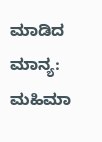ಮಾಡಿದ ಮಾನ್ಯ: ಮಹಿಮಾ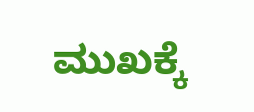ಮುಖಕ್ಕೆ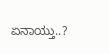ಏನಾಯ್ತು..?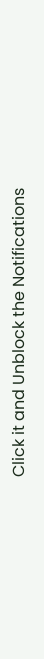Click it and Unblock the Notifications